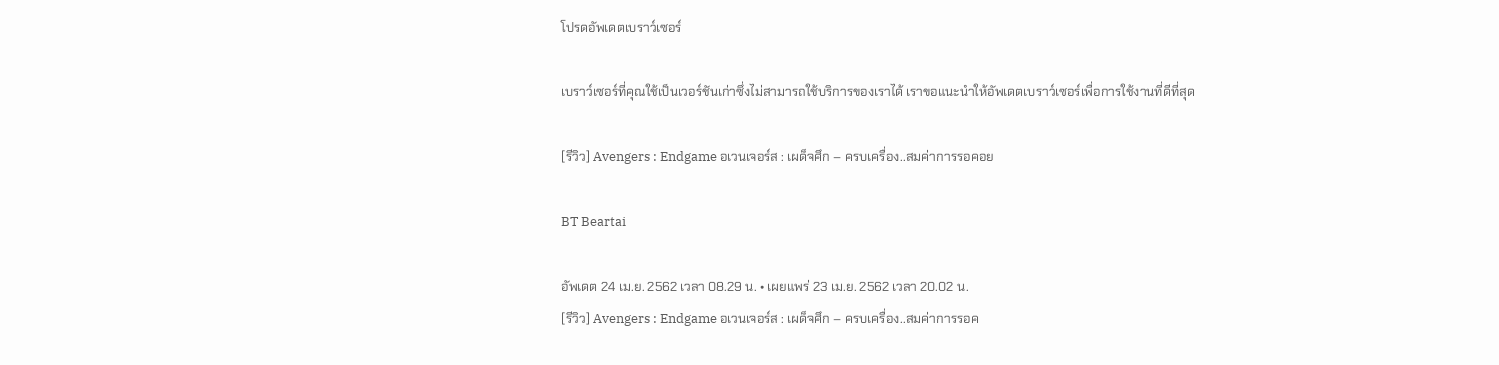โปรดอัพเดตเบราว์เซอร์

เบราว์เซอร์ที่คุณใช้เป็นเวอร์ชันเก่าซึ่งไม่สามารถใช้บริการของเราได้ เราขอแนะนำให้อัพเดตเบราว์เซอร์เพื่อการใช้งานที่ดีที่สุด

[รีวิว] Avengers : Endgame อเวนเจอร์ส : เผด็จศึก – ครบเครื่อง..สมค่าการรอคอย

BT Beartai

อัพเดต 24 เม.ย. 2562 เวลา 08.29 น. • เผยแพร่ 23 เม.ย. 2562 เวลา 20.02 น.
[รีวิว] Avengers : Endgame อเวนเจอร์ส : เผด็จศึก – ครบเครื่อง..สมค่าการรอค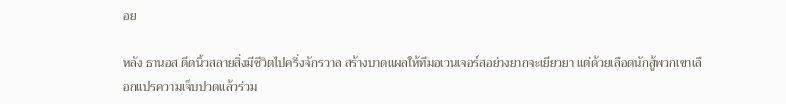อย

หลัง ธานอส ดีดนิ้วสลายสิ่งมีชีวิตไปครึ่งจักรวาล สร้างบาดแผลให้ทีมอเวนเจอร์สอย่างยากจะเยียวยา แต่ด้วยเลือดนักสู้พวกเขาเลือกแปรความเจ็บปวดแล้วร่วม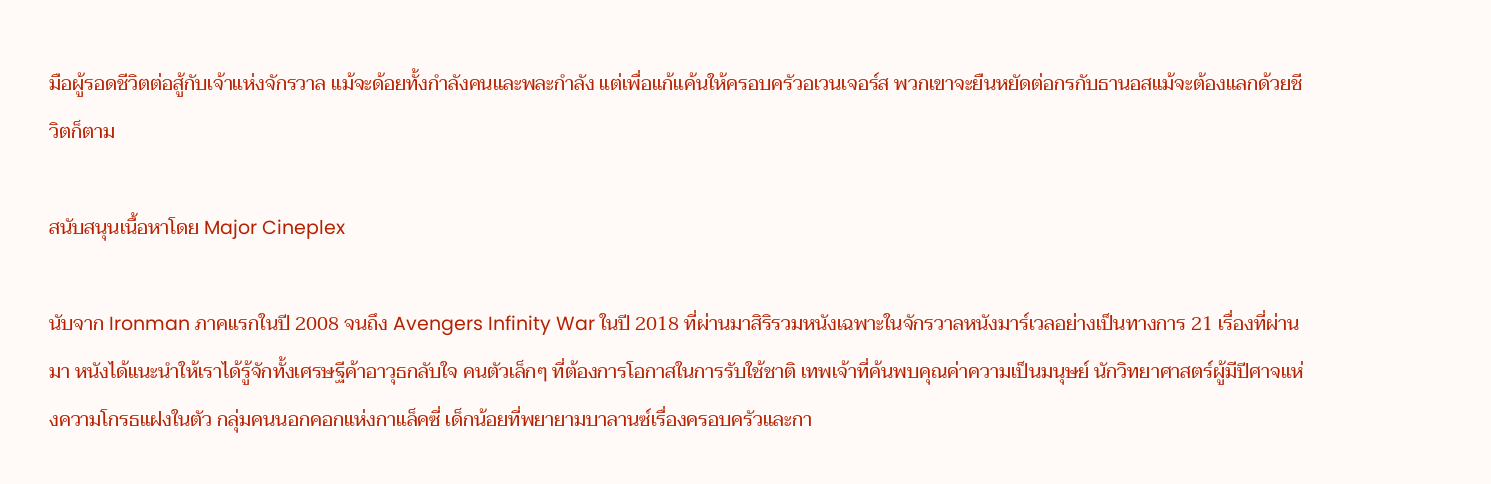มือผู้รอดชีวิตต่อสู้กับเจ้าแห่งจักรวาล แม้จะด้อยทั้งกำลังคนและพละกำลัง แต่เพื่อแก้แค้นให้ครอบครัวอเวนเจอร์ส พวกเขาจะยืนหยัดต่อกรกับธานอสแม้จะต้องแลกด้วยชีวิตก็ตาม

สนับสนุนเนื้อหาโดย Major Cineplex

นับจาก Ironman ภาคแรกในปี 2008 จนถึง Avengers Infinity War ในปี 2018 ที่ผ่านมาสิริรวมหนังเฉพาะในจักรวาลหนังมาร์เวลอย่างเป็นทางการ 21 เรื่องที่ผ่านมา หนังได้แนะนำให้เราได้รู้จักทั้งเศรษฐีค้าอาวุธกลับใจ คนตัวเล็กๆ ที่ต้องการโอกาสในการรับใช้ชาติ เทพเจ้าที่ค้นพบคุณค่าความเป็นมนุษย์ นักวิทยาศาสตร์ผู้มีปีศาจแห่งความโกรธแฝงในตัว กลุ่มคนนอกคอกแห่งกาแล็คซี่ เด็กน้อยที่พยายามบาลานซ์เรื่องครอบครัวและกา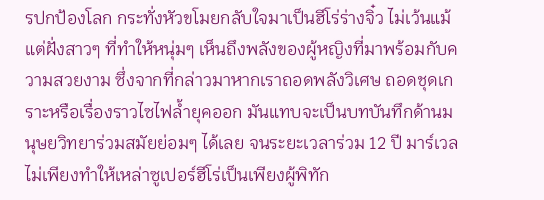รปกป้องโลก กระทั่งหัวขโมยกลับใจมาเป็นฮีโร่ร่างจิ๋ว ไม่เว้นแม้แต่ฝั่งสาวๆ ที่ทำให้หนุ่มๆ เห็นถึงพลังของผู้หญิงที่มาพร้อมกับความสวยงาม ซึ่งจากที่กล่าวมาหากเราถอดพลังวิเศษ ถอดชุดเกราะหรือเรื่องราวไซไฟล้ำยุคออก มันแทบจะเป็นบทบันทึกด้านมนุษยวิทยาร่วมสมัยย่อมๆ ได้เลย จนระยะเวลาร่วม 12 ปี มาร์เวลไม่เพียงทำให้เหล่าซูเปอร์ฮีโร่เป็นเพียงผู้พิทัก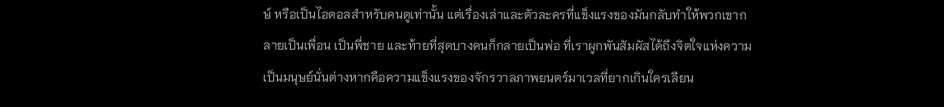ษ์ หรือเป็นไอดอลสำหรับคนดูเท่านั้น แต่เรื่องเล่าและตัวละครที่แข็งแรงของมันกลับทำให้พวกเขากลายเป็นเพื่อน เป็นพี่ชาย และท้ายที่สุดบางคนก็กลายเป็นพ่อ ที่เราผูกพันสัมผัสได้ถึงจิตใจแห่งความเป็นมนุษย์นั่นต่างหากคือความแข็งแรงของจักรวาลภาพยนตร์มาเวลที่ยากเกินใครเลียน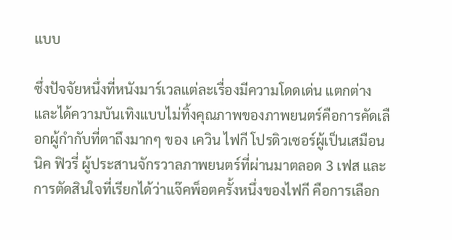แบบ

ซึ่งปัจจัยหนึ่งที่หนังมาร์เวลแต่ละเรื่องมีความโดดเด่น แตกต่างและได้ความบันเทิงแบบไม่ทิ้งคุณภาพของภาพยนตร์คือการคัดเลือกผู้กำกับที่ตาถึงมากๆ ของ เควิน ไฟกี โปรดิวเซอร์ผู้เป็นเสมือน นิค ฟิวรี่ ผู้ประสานจักรวาลภาพยนตร์ที่ผ่านมาตลอด 3 เฟส และการตัดสินใจที่เรียกได้ว่าแจ๊คพ็อตครั้งหนึ่งของไฟกี คือการเลือก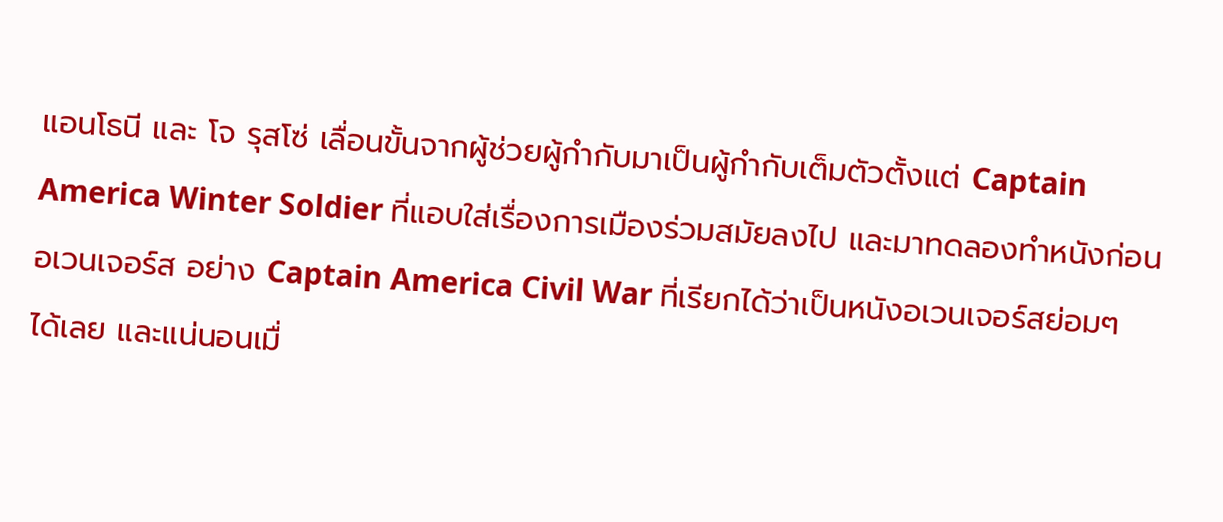แอนโธนี และ โจ รุสโซ่ เลื่อนขั้นจากผู้ช่วยผู้กำกับมาเป็นผู้กำกับเต็มตัวตั้งแต่ Captain America Winter Soldier ที่แอบใส่เรื่องการเมืองร่วมสมัยลงไป และมาทดลองทำหนังก่อนอเวนเจอร์ส อย่าง Captain America Civil War ที่เรียกได้ว่าเป็นหนังอเวนเจอร์สย่อมๆ ได้เลย และแน่นอนเมื่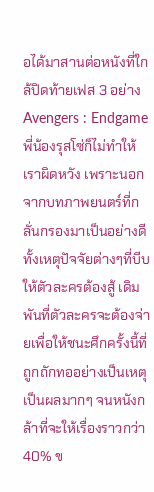อได้มาสานต่อหนังที่ใกล้ปิดท้ายเฟส 3 อย่าง Avengers : Endgame พี่น้องรุสโซ่ก็ไม่ทำให้เราผิดหวัง เพราะนอกจากบทภาพยนตร์ที่กลั่นกรองมาเป็นอย่างดีทั้งเหตุปัจจัยต่างๆที่บีบให้ตัวละครต้องสู้ เดิมพันที่ตัวละครจะต้องจ่ายเพื่อให้ชนะศึกครั้งนี้ที่ถูกถักทออย่างเป็นเหตุเป็นผลมากๆ จนหนังกล้าที่จะให้เรื่องราวกว่า 40% ข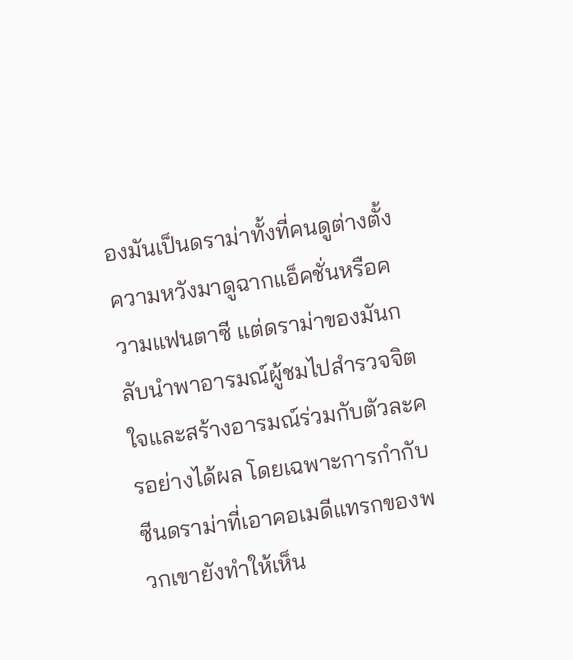องมันเป็นดราม่าทั้งที่คนดูต่างตั้งความหวังมาดูฉากแอ็คชั่นหรือความแฟนตาซี แต่ดราม่าของมันกลับนำพาอารมณ์ผู้ชมไปสำรวจจิตใจและสร้างอารมณ์ร่วมกับตัวละครอย่างได้ผล โดยเฉพาะการกำกับซีนดราม่าที่เอาคอเมดีแทรกของพวกเขายังทำให้เห็น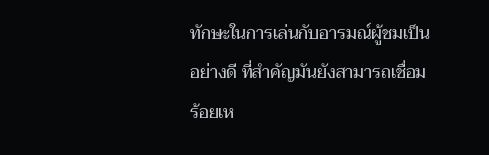ทักษะในการเล่นกับอารมณ์ผู้ชมเป็นอย่างดี ที่สำคัญมันยังสามารถเชื่อมร้อยเห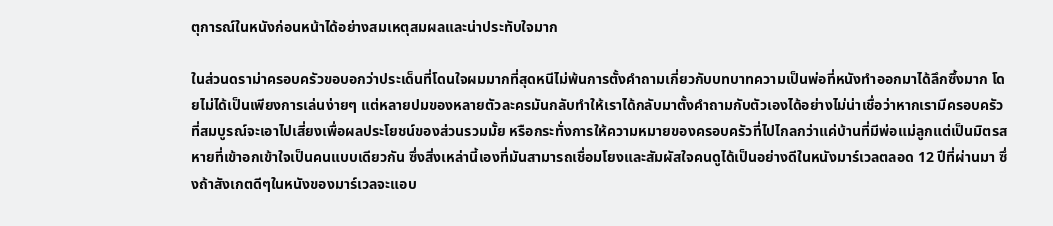ตุการณ์ในหนังก่อนหน้าได้อย่างสมเหตุสมผลและน่าประทับใจมาก

ในส่วนดราม่าครอบครัวขอบอกว่าประเด็นที่โดนใจผมมากที่สุดหนีไม่พ้นการตั้งคำถามเกี่ยวกับบทบาทความเป็นพ่อที่หนังทำออกมาได้ลึกซึ้งมาก โดยไม่ได้เป็นเพียงการเล่นง่ายๆ แต่หลายปมของหลายตัวละครมันกลับทำให้เราได้กลับมาตั้งคำถามกับตัวเองได้อย่างไม่น่าเชื่อว่าหากเรามีครอบครัวที่สมบูรณ์จะเอาไปเสี่ยงเพื่อผลประโยชน์ของส่วนรวมมั้ย หรือกระทั่งการให้ความหมายของครอบครัวที่ไปไกลกว่าแค่บ้านที่มีพ่อแม่ลูกแต่เป็นมิตรสหายที่เข้าอกเข้าใจเป็นคนแบบเดียวกัน ซึ่งสิ่งเหล่านี้เองที่มันสามารถเชื่อมโยงและสัมผัสใจคนดูได้เป็นอย่างดีในหนังมาร์เวลตลอด 12 ปีที่ผ่านมา ซึ่งถ้าสังเกตดีๆในหนังของมาร์เวลจะแอบ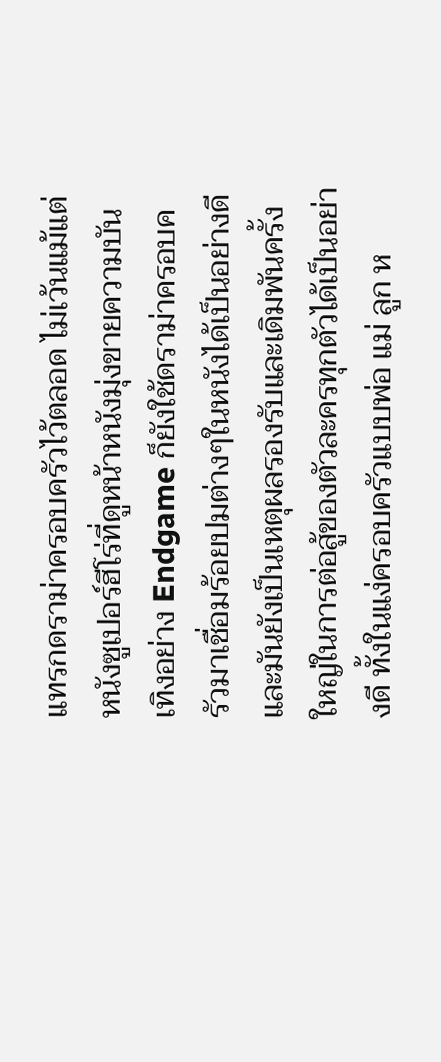แทรกดราม่าครอบครัวไว้ตลอด ไม่เว้นแม้แต่หนังซูเปอร์ฮีโร่ที่ดูหน้าหนังมุ่งขายความบันเทิงอย่าง Endgame ก็ยังใช้ดราม่าครอบครัวมาเชื่อมร้อยปมต่างๆในหนังได้เป็นอย่างดี และมันยังเป็นเหตุผลรองรับและเดิมพันครั้งใหญ่ในการต่อสู้ของตัวละครทุกตัวได้เป็นอย่างดี ทั้งในแง่ครอบครัวแบบพ่อ แม่ ลูก ห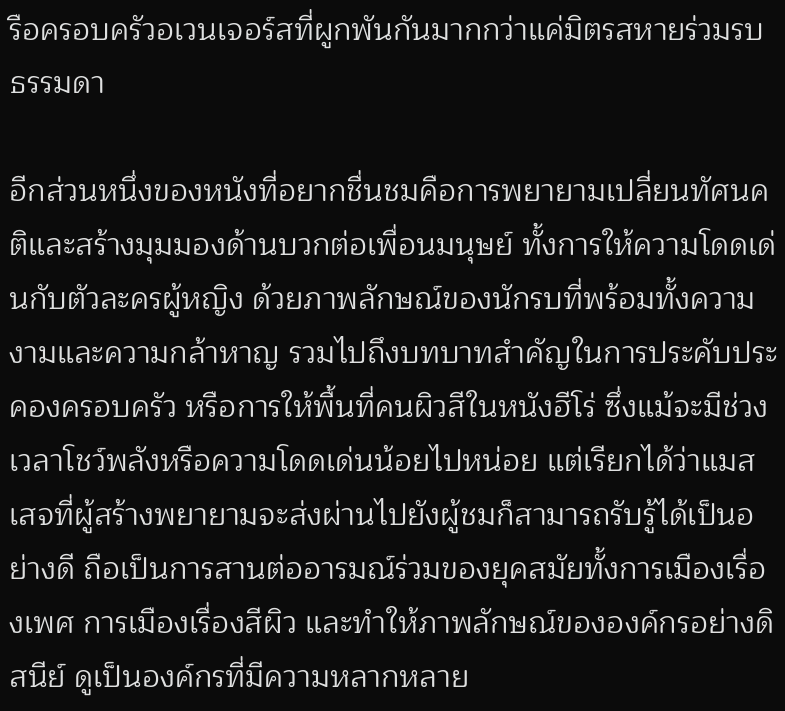รือครอบครัวอเวนเจอร์สที่ผูกพันกันมากกว่าแค่มิตรสหายร่วมรบธรรมดา

อีกส่วนหนึ่งของหนังที่อยากชื่นชมคือการพยายามเปลี่ยนทัศนคติและสร้างมุมมองด้านบวกต่อเพื่อนมนุษย์ ทั้งการให้ความโดดเด่นกับตัวละครผู้หญิง ด้วยภาพลักษณ์ของนักรบที่พร้อมทั้งความงามและความกล้าหาญ รวมไปถึงบทบาทสำคัญในการประคับประคองครอบครัว หรือการให้พื้นที่คนผิวสีในหนังฮีโร่ ซึ่งแม้จะมีช่วงเวลาโชว์พลังหรือความโดดเด่นน้อยไปหน่อย แต่เรียกได้ว่าแมสเสจที่ผู้สร้างพยายามจะส่งผ่านไปยังผู้ชมก็สามารถรับรู้ได้เป็นอย่างดี ถือเป็นการสานต่ออารมณ์ร่วมของยุคสมัยทั้งการเมืองเรื่องเพศ การเมืองเรื่องสีผิว และทำให้ภาพลักษณ์ขององค์กรอย่างดิสนีย์ ดูเป็นองค์กรที่มีความหลากหลาย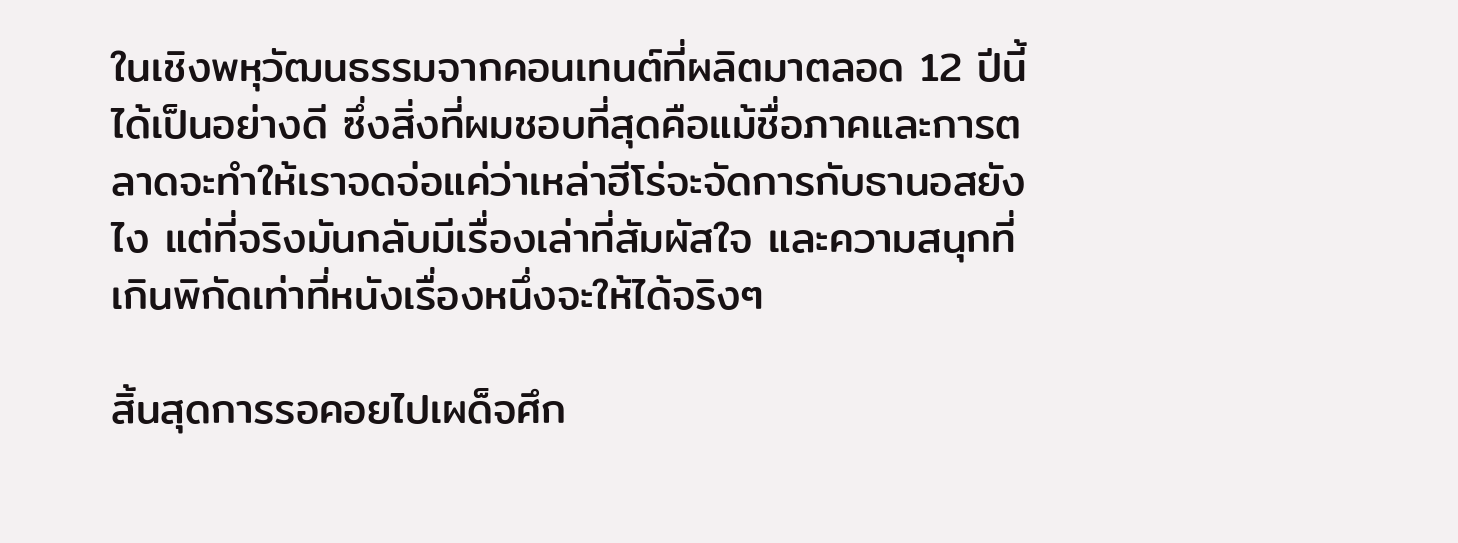ในเชิงพหุวัฒนธรรมจากคอนเทนต์ที่ผลิตมาตลอด 12 ปีนี้ได้เป็นอย่างดี ซึ่งสิ่งที่ผมชอบที่สุดคือแม้ชื่อภาคและการตลาดจะทำให้เราจดจ่อแค่ว่าเหล่าฮีโร่จะจัดการกับธานอสยังไง แต่ที่จริงมันกลับมีเรื่องเล่าที่สัมผัสใจ และความสนุกที่เกินพิกัดเท่าที่หนังเรื่องหนึ่งจะให้ได้จริงๆ

สิ้นสุดการรอคอยไปเผด็จศึก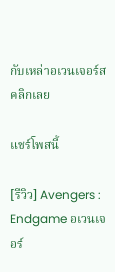กับเหล่าอเวนเจอร์ส คลิกเลย

แชร์โพสนี้

[รีวิว] Avengers : Endgame อเวนเจอร์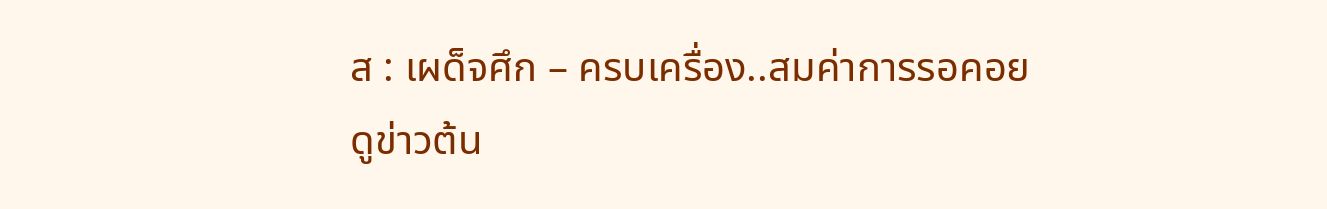ส : เผด็จศึก – ครบเครื่อง..สมค่าการรอคอย
ดูข่าวต้น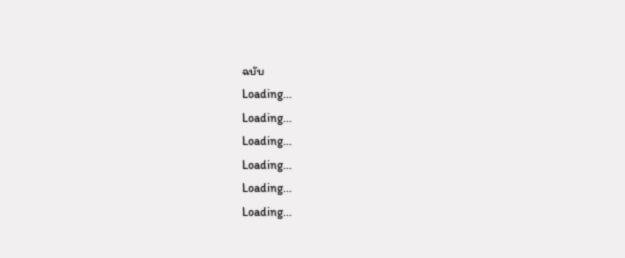ฉบับ
Loading...
Loading...
Loading...
Loading...
Loading...
Loading...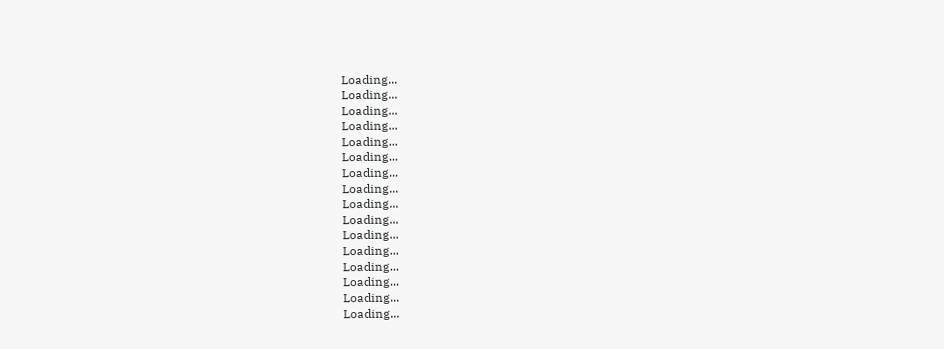Loading...
Loading...
Loading...
Loading...
Loading...
Loading...
Loading...
Loading...
Loading...
Loading...
Loading...
Loading...
Loading...
Loading...
Loading...
Loading...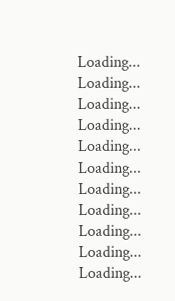Loading...
Loading...
Loading...
Loading...
Loading...
Loading...
Loading...
Loading...
Loading...
Loading...
Loading...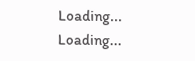Loading...
Loading...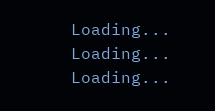Loading...
Loading...
Loading...